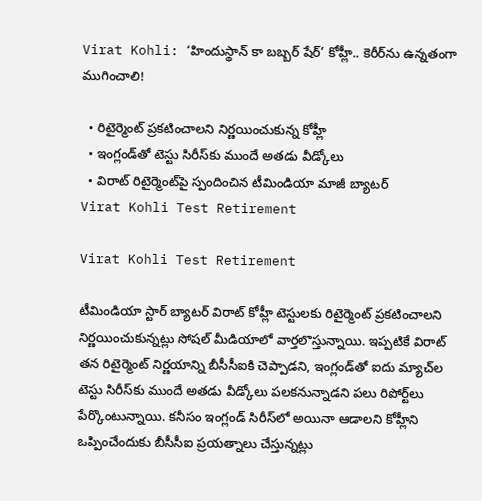Virat Kohli: ‘హిందుస్థాన్ కా బబ్బర్ షేర్’ కోహ్లీ.. కెరీర్‌ను ఉన్నతంగా ముగించాలి!

  • రిటైర్మెంట్ ప్రకటించాలని నిర్ణయించుకున్న కోహ్లీ
  • ఇంగ్లండ్‌తో టెస్టు సిరీస్‌కు ముందే అతడు వీడ్కోలు
  • విరాట్ రిటైర్మెంట్‌పై స్పందించిన టీమిండియా మాజీ బ్యాటర్
Virat Kohli Test Retirement

Virat Kohli Test Retirement

టీమిండియా స్టార్ బ్యాటర్ విరాట్ కోహ్లీ టెస్టులకు రిటైర్మెంట్ ప్రకటించాలని నిర్ణయించుకున్నట్లు సోషల్ మీడియాలో వార్తలొస్తున్నాయి. ఇప్ప‌టికే విరాట్ త‌న రిటైర్మెంట్ నిర్ణ‌యాన్ని బీసీసీఐకి చెప్పాడని, ఇంగ్లండ్‌తో ఐదు మ్యాచ్‌ల టెస్టు సిరీస్‌కు ముందే అతడు వీడ్కోలు పలకనున్నాడని ప‌లు రిపోర్ట్‌లు పేర్కొంటున్నాయి. కనీసం ఇంగ్లండ్ సిరీస్‌లో అయినా ఆడాలని కోహ్లీని ఒప్పించేందుకు బీసీసీఐ ప్ర‌య‌త్నాలు చేస్తున్న‌ట్లు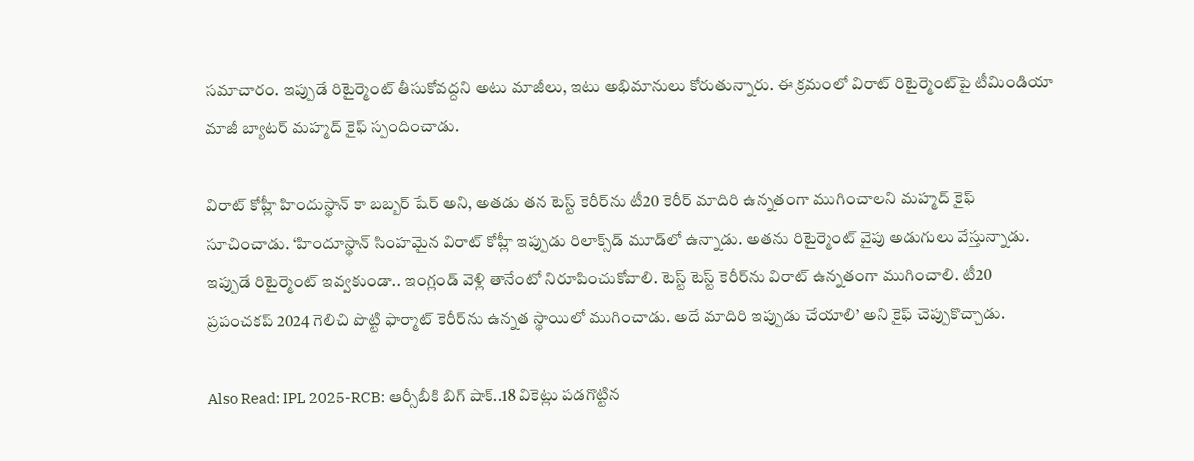సమాచారం. ఇప్పుడే రిటైర్మెంట్ తీసుకోవద్దని అటు మాజీలు, ఇటు అభిమానులు కోరుతున్నారు. ఈ క్రమంలో విరాట్ రిటైర్మెంట్‌పై టీమిండియా మాజీ బ్యాటర్ మహ్మద్‌ కైఫ్‌ స్పందించాడు.

విరాట్ కోహ్లీ హిందుస్థాన్ కా బబ్బర్ షేర్ అని, అతడు తన టెస్ట్ కెరీర్‌ను టీ20 కెరీర్ మాదిరి ఉన్నతంగా ముగించాలని మహ్మద్‌ కైఫ్‌ సూచించాడు. ‘హిందూస్థాన్ సింహమైన విరాట్ కోహ్లీ ఇప్పుడు రిలాక్స్‌డ్‌ మూడ్‌లో ఉన్నాడు. అతను రిటైర్మెంట్ వైపు అడుగులు వేస్తున్నాడు. ఇప్పుడే రిటైర్మెంట్ ఇవ్వకుండా.. ఇంగ్లండ్ వెళ్లి తానేంటో నిరూపించుకోవాలి. టెస్ట్ టెస్ట్ కెరీర్‌ను విరాట్ ఉన్నతంగా ముగించాలి. టీ20 ప్రపంచకప్‌ 2024 గెలిచి పొట్టి ఫార్మాట్ కెరీర్‌ను ఉన్నత స్థాయిలో ముగించాడు. అదే మాదిరి ఇప్పుడు చేయాలి’ అని కైఫ్‌ చెప్పుకొచ్చాడు.

Also Read: IPL 2025-RCB: ఆర్సీబీకి బిగ్ షాక్..18 వికెట్లు పడగొట్టిన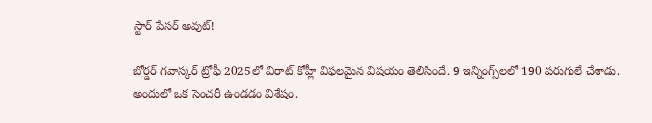స్టార్ పేసర్ అవుట్!

బోర్డర్ గవాస్కర్ ట్రోఫీ 2025లో విరాట్ కోహ్లీ విఫలమైన విషయం తెలిసిందే. 9 ఇన్నింగ్స్‌లలో 190 పరుగులే చేశాడు. అందులో ఒక సెంచరీ ఉండడం విశేషం.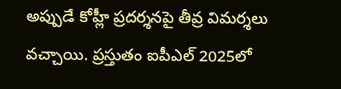అప్పుడే కోహ్లీ ప్రదర్శనపై తీవ్ర విమర్శలు వచ్చాయి. ప్రస్తుతం ఐపీఎల్ 2025లో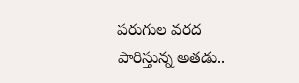పరుగుల వరద పారిస్తున్న అతడు..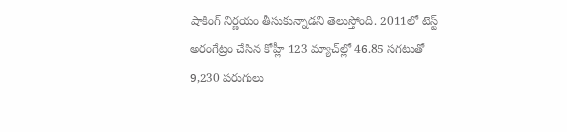షాకింగ్ నిర్ణయం తీసుకున్నాడని తెలుస్తోంది. 2011లో టెస్ట్ అరంగేట్రం చేసిన కోహ్లీ 123 మ్యాచ్‌ల్లో 46.85 సగటుతో 9,230 పరుగులు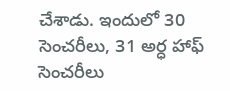చేశాడు. ఇందులో 30 సెంచరీలు, 31 అర్ధ హాఫ్ సెంచరీలు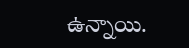ఉన్నాయి.